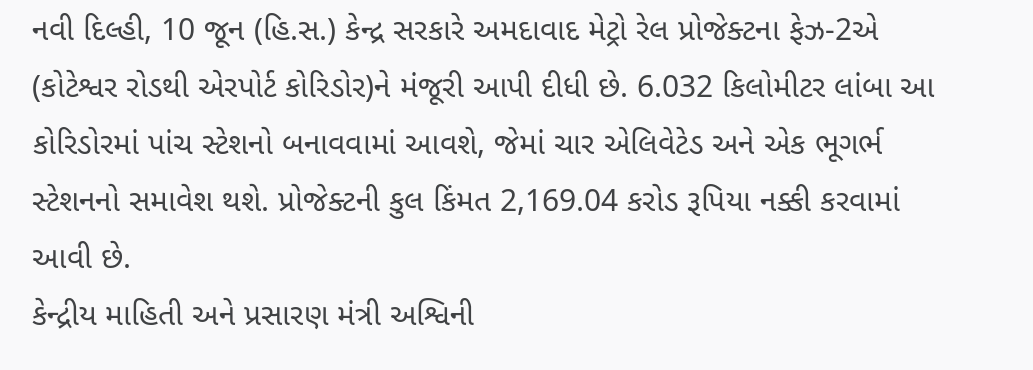નવી દિલ્હી, 10 જૂન (હિ.સ.) કેન્દ્ર સરકારે અમદાવાદ મેટ્રો રેલ પ્રોજેક્ટના ફેઝ-2એ (કોટેશ્વર રોડથી એરપોર્ટ કોરિડોર)ને મંજૂરી આપી દીધી છે. 6.032 કિલોમીટર લાંબા આ કોરિડોરમાં પાંચ સ્ટેશનો બનાવવામાં આવશે, જેમાં ચાર એલિવેટેડ અને એક ભૂગર્ભ સ્ટેશનનો સમાવેશ થશે. પ્રોજેક્ટની કુલ કિંમત 2,169.04 કરોડ રૂપિયા નક્કી કરવામાં આવી છે.
કેન્દ્રીય માહિતી અને પ્રસારણ મંત્રી અશ્વિની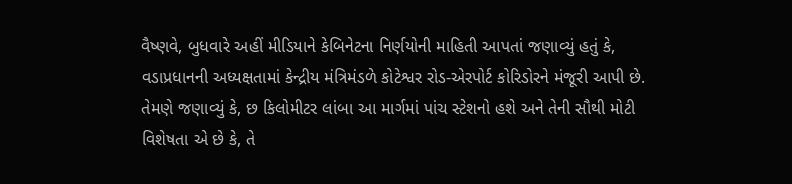વૈષ્ણવે, બુધવારે અહીં મીડિયાને કેબિનેટના નિર્ણયોની માહિતી આપતાં જણાવ્યું હતું કે, વડાપ્રધાનની અધ્યક્ષતામાં કેન્દ્રીય મંત્રિમંડળે કોટેશ્વર રોડ-એરપોર્ટ કોરિડોરને મંજૂરી આપી છે. તેમણે જણાવ્યું કે, છ કિલોમીટર લાંબા આ માર્ગમાં પાંચ સ્ટેશનો હશે અને તેની સૌથી મોટી વિશેષતા એ છે કે, તે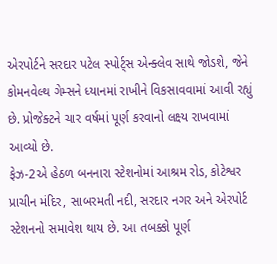એરપોર્ટને સરદાર પટેલ સ્પોર્ટ્સ એન્ક્લેવ સાથે જોડશે, જેને કોમનવેલ્થ ગેમ્સને ધ્યાનમાં રાખીને વિકસાવવામાં આવી રહ્યું છે. પ્રોજેક્ટને ચાર વર્ષમાં પૂર્ણ કરવાનો લક્ષ્ય રાખવામાં આવ્યો છે.
ફેઝ-2એ હેઠળ બનનારા સ્ટેશનોમાં આશ્રમ રોડ, કોટેશ્વર પ્રાચીન મંદિર, સાબરમતી નદી, સરદાર નગર અને એરપોર્ટ સ્ટેશનનો સમાવેશ થાય છે. આ તબક્કો પૂર્ણ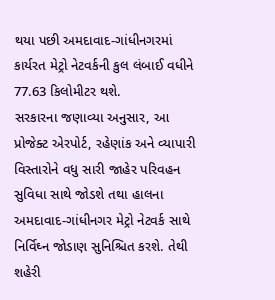થયા પછી અમદાવાદ-ગાંધીનગરમાં કાર્યરત મેટ્રો નેટવર્કની કુલ લંબાઈ વધીને 77.63 કિલોમીટર થશે.
સરકારના જણાવ્યા અનુસાર, આ પ્રોજેક્ટ એરપોર્ટ, રહેણાંક અને વ્યાપારી વિસ્તારોને વધુ સારી જાહેર પરિવહન સુવિધા સાથે જોડશે તથા હાલના અમદાવાદ-ગાંધીનગર મેટ્રો નેટવર્ક સાથે નિર્વિઘ્ન જોડાણ સુનિશ્ચિત કરશે. તેથી શહેરી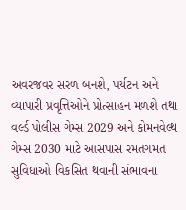અવરજવર સરળ બનશે, પર્યટન અને વ્યાપારી પ્રવૃત્તિઓને પ્રોત્સાહન મળશે તથા વર્લ્ડ પોલીસ ગેમ્સ 2029 અને કોમનવેલ્થ ગેમ્સ 2030 માટે આસપાસ રમતગમત સુવિધાઓ વિકસિત થવાની સંભાવના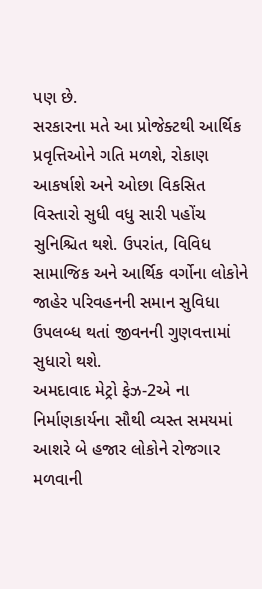પણ છે.
સરકારના મતે આ પ્રોજેક્ટથી આર્થિક પ્રવૃત્તિઓને ગતિ મળશે, રોકાણ આકર્ષાશે અને ઓછા વિકસિત વિસ્તારો સુધી વધુ સારી પહોંચ સુનિશ્ચિત થશે. ઉપરાંત, વિવિધ સામાજિક અને આર્થિક વર્ગોના લોકોને જાહેર પરિવહનની સમાન સુવિધા ઉપલબ્ધ થતાં જીવનની ગુણવત્તામાં સુધારો થશે.
અમદાવાદ મેટ્રો ફેઝ-2એ ના નિર્માણકાર્યના સૌથી વ્યસ્ત સમયમાં આશરે બે હજાર લોકોને રોજગાર મળવાની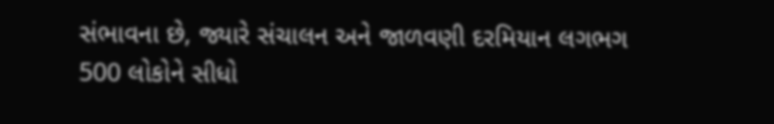સંભાવના છે, જ્યારે સંચાલન અને જાળવણી દરમિયાન લગભગ 500 લોકોને સીધો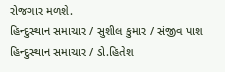રોજગાર મળશે.
હિન્દુસ્થાન સમાચાર / સુશીલ કુમાર / સંજીવ પાશ
હિન્દુસ્થાન સમાચાર / ડો.હિતેશ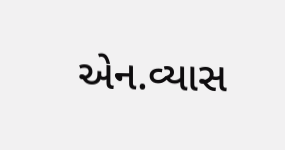એન.વ્યાસ